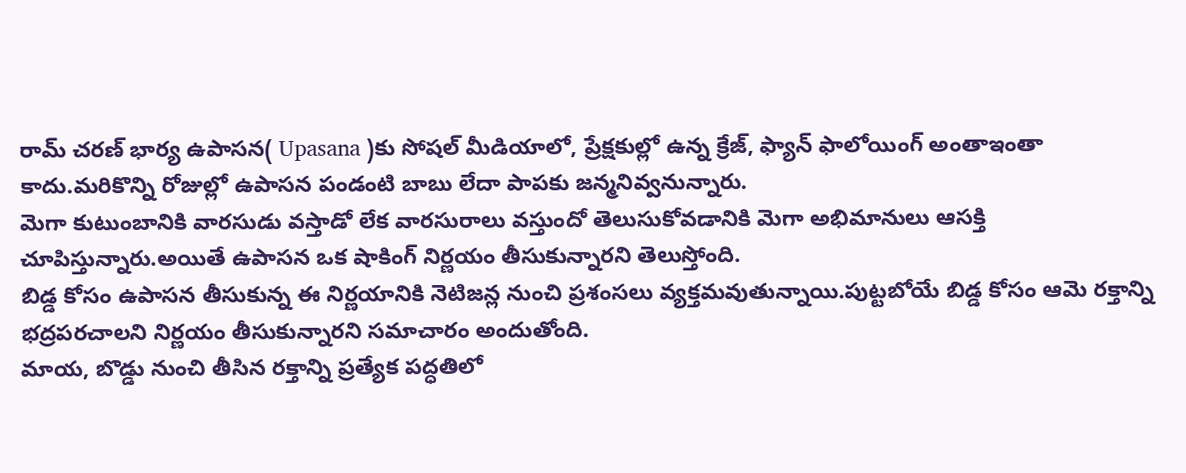రామ్ చరణ్ భార్య ఉపాసన( Upasana )కు సోషల్ మీడియాలో, ప్రేక్షకుల్లో ఉన్న క్రేజ్, ఫ్యాన్ ఫాలోయింగ్ అంతాఇంతా కాదు.మరికొన్ని రోజుల్లో ఉపాసన పండంటి బాబు లేదా పాపకు జన్మనివ్వనున్నారు.
మెగా కుటుంబానికి వారసుడు వస్తాడో లేక వారసురాలు వస్తుందో తెలుసుకోవడానికి మెగా అభిమానులు ఆసక్తి చూపిస్తున్నారు.అయితే ఉపాసన ఒక షాకింగ్ నిర్ణయం తీసుకున్నారని తెలుస్తోంది.
బిడ్డ కోసం ఉపాసన తీసుకున్న ఈ నిర్ణయానికి నెటిజన్ల నుంచి ప్రశంసలు వ్యక్తమవుతున్నాయి.పుట్టబోయే బిడ్డ కోసం ఆమె రక్తాన్ని భద్రపరచాలని నిర్ణయం తీసుకున్నారని సమాచారం అందుతోంది.
మాయ, బొడ్డు నుంచి తీసిన రక్తాన్ని ప్రత్యేక పద్ధతిలో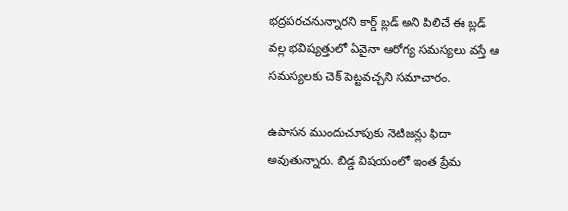భద్రపరచనున్నారని కార్డ్ బ్లడ్ అని పిలిచే ఈ బ్లడ్ వల్ల భవిష్యత్తులో ఏవైనా ఆరోగ్య సమస్యలు వస్తే ఆ సమస్యలకు చెక్ పెట్టవచ్చని సమాచారం.

ఉపాసన ముందుచూపుకు నెటిజన్లు ఫిదా అవుతున్నారు. బిడ్డ విషయంలో ఇంత ప్రేమ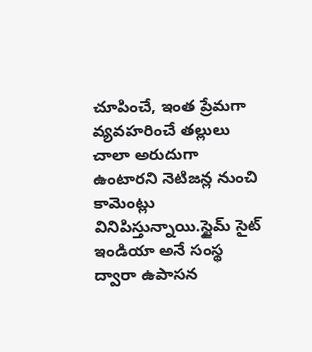చూపించే, ఇంత ప్రేమగా వ్యవహరించే తల్లులు చాలా అరుదుగా ఉంటారని నెటిజన్ల నుంచి కామెంట్లు వినిపిస్తున్నాయి.స్టైమ్ సైట్ ఇండియా అనే సంస్థ ద్వారా ఉపాసన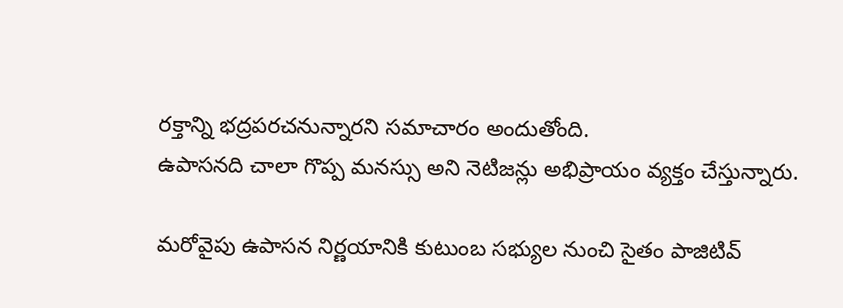రక్తాన్ని భద్రపరచనున్నారని సమాచారం అందుతోంది.
ఉపాసనది చాలా గొప్ప మనస్సు అని నెటిజన్లు అభిప్రాయం వ్యక్తం చేస్తున్నారు.

మరోవైపు ఉపాసన నిర్ణయానికి కుటుంబ సభ్యుల నుంచి సైతం పాజిటివ్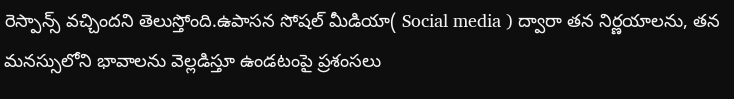రెస్పాన్స్ వచ్చిందని తెలుస్తోంది.ఉపాసన సోషల్ మీడియా( Social media ) ద్వారా తన నిర్ణయాలను, తన మనస్సులోని భావాలను వెల్లడిస్తూ ఉండటంపై ప్రశంసలు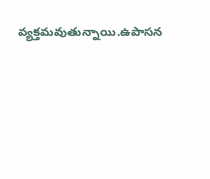వ్యక్తమవుతున్నాయి.ఉపాసన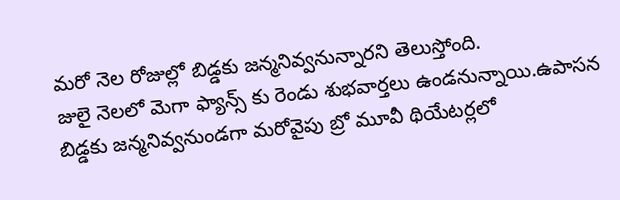మరో నెల రోజుల్లో బిడ్డకు జన్మనివ్వనున్నారని తెలుస్తోంది.
జులై నెలలో మెగా ఫ్యాన్స్ కు రెండు శుభవార్తలు ఉండనున్నాయి.ఉపాసన బిడ్డకు జన్మనివ్వనుండగా మరోవైపు బ్రో మూవీ థియేటర్లలో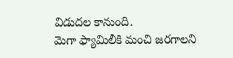విడుదల కానుంది.
మెగా ఫ్యామిలీకి మంచి జరగాలని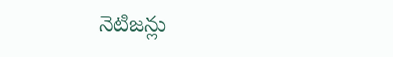నెటిజన్లు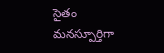సైతం మనస్పూర్తిగా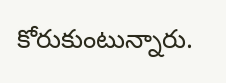కోరుకుంటున్నారు.